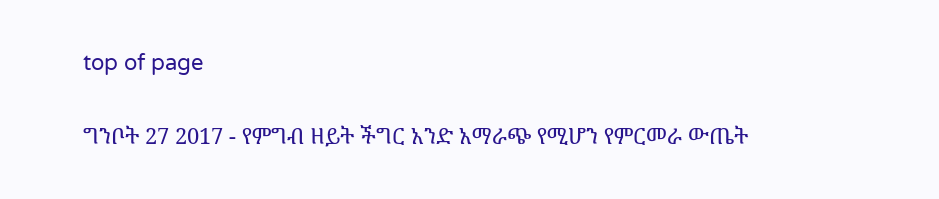top of page

ግንቦት 27 2017 - የምግብ ዘይት ችግር አንድ አማራጭ የሚሆን የምርመራ ውጤት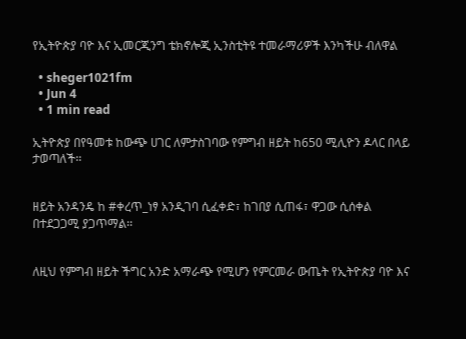የኢትዮጵያ ባዮ እና ኢመርጂንግ ቴክኖሎጂ ኢንስቲትዩ ተመራማሪዎች እንካችሁ ብለዋል

  • sheger1021fm
  • Jun 4
  • 1 min read

ኢትዮጵያ በየዓመቱ ከውጭ ሀገር ለምታስገባው የምግብ ዘይት ከ650 ሚሊዮን ዶላር በላይ ታወጣለች፡፡


ዘይት አንዳንዴ ከ #ቀረጥ_ነፃ አንዲገባ ሲፈቀድ፣ ከገበያ ሲጠፋ፣ ዋጋው ሲሰቀል በተደጋጋሚ ያጋጥማል፡፡


ለዚህ የምግብ ዘይት ችግር አንድ አማራጭ የሚሆን የምርመራ ውጤት የኢትዮጵያ ባዮ እና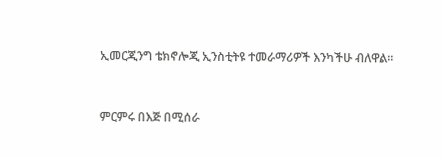ኢመርጂንግ ቴክኖሎጂ ኢንስቲትዩ ተመራማሪዎች እንካችሁ ብለዋል፡፡


ምርምሩ በእጅ በሚሰራ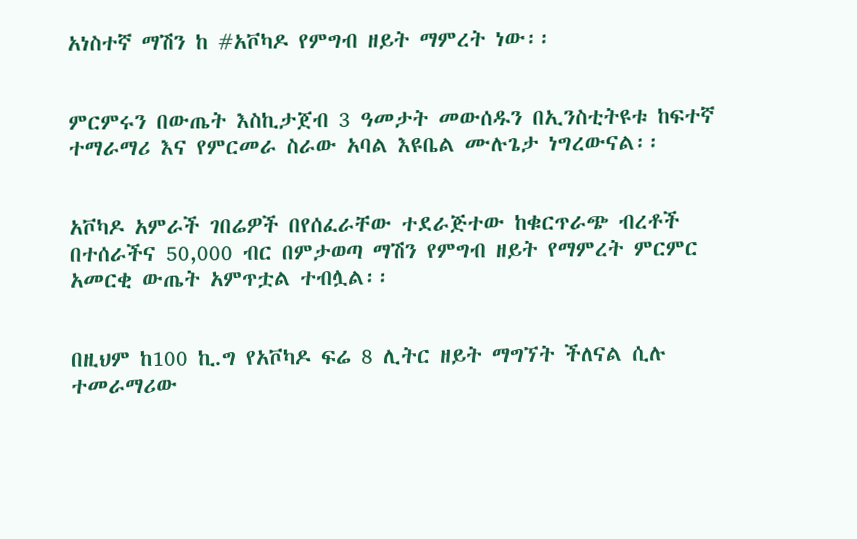አነስተኛ ማሽን ከ #አቮካዶ የምግብ ዘይት ማምረት ነው፡፡


ምርምሩን በውጤት እስኪታጀብ 3 ዓመታት መውሰዱን በኢንስቲትዩቱ ከፍተኛ ተማራማሪ እና የምርመራ ስራው አባል እዩቤል ሙሉጌታ ነግረውናል፡፡


አቮካዶ አምራች ገበሬዎች በየሰፈራቸው ተደራጅተው ከቁርጥራጭ ብረቶች በተሰራችና 50,000 ብር በምታወጣ ማሽን የምግብ ዘይት የማምረት ምርምር አመርቂ ውጤት አምጥቷል ተብሏል፡፡


በዚህም ከ100 ኪ.ግ የአቮካዶ ፍሬ 8 ሊትር ዘይት ማግኘት ችለናል ሲሉ ተመራማሪው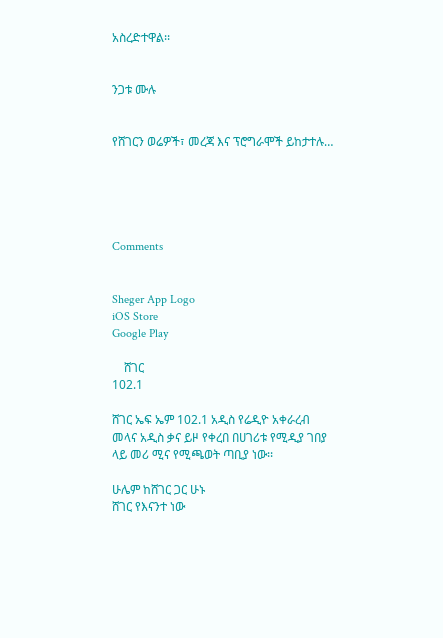አስረድተዋል፡፡


ንጋቱ ሙሉ


የሸገርን ወሬዎች፣ መረጃ እና ፕሮግራሞች ይከታተሉ…





Comments


Sheger App Logo
iOS Store
Google Play

    ሸገር
102.1

ሸገር ኤፍ ኤም 102.1 አዲስ የሬዲዮ አቀራረብ መላና አዲስ ቃና ይዞ የቀረበ በሀገሪቱ የሚዲያ ገበያ ላይ መሪ ሚና የሚጫወት ጣቢያ ነው፡፡

ሁሌም ከሸገር ጋር ሁኑ
ሸገር የእናንተ ነው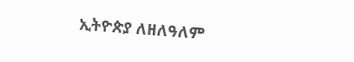ኢትዮጵያ ለዘለዓለም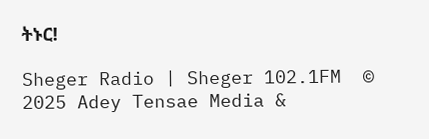ትኑር!

Sheger Radio | Sheger 102.1FM  © 2025 Adey Tensae Media &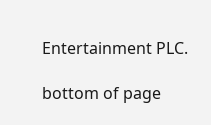Entertainment PLC.

bottom of page